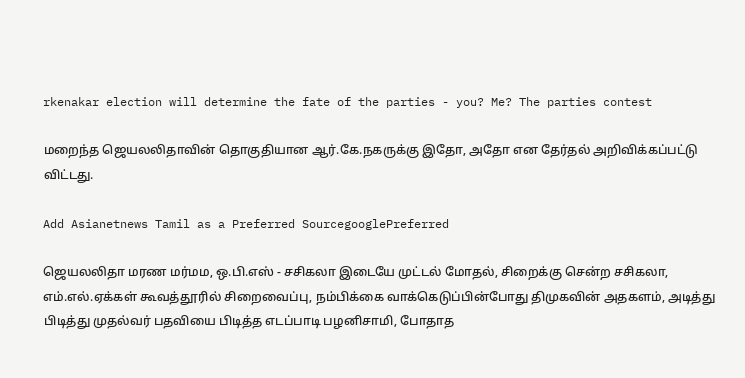rkenakar election will determine the fate of the parties - you? Me? The parties contest

மறைந்த ஜெயலலிதாவின் தொகுதியான ஆர்.கே.நகருக்கு இதோ, அதோ என தேர்தல் அறிவிக்கப்பட்டு விட்டது.

Add Asianetnews Tamil as a Preferred SourcegooglePreferred

ஜெயலலிதா மரண மர்மம, ஒ.பி.எஸ் - சசிகலா இடையே முட்டல் மோதல், சிறைக்கு சென்ற சசிகலா, எம்.எல்.ஏக்கள் கூவத்தூரில் சிறைவைப்பு, நம்பிக்கை வாக்கெடுப்பின்போது திமுகவின் அதகளம், அடித்து பிடித்து முதல்வர் பதவியை பிடித்த எடப்பாடி பழனிசாமி, போதாத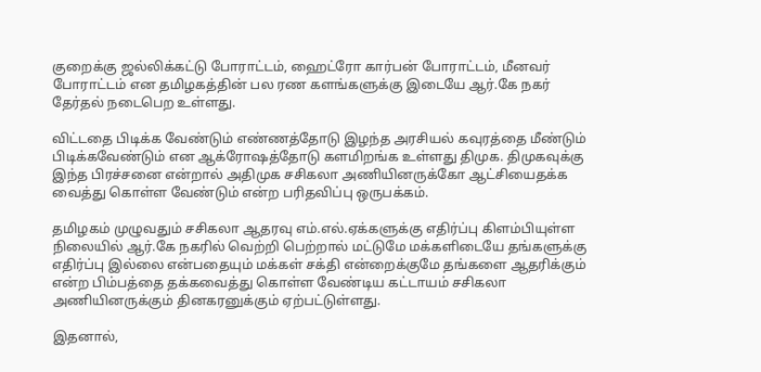குறைக்கு ஜல்லிக்கட்டு போராட்டம், ஹைட்ரோ கார்பன் போராட்டம், மீனவர் போராட்டம் என தமிழகத்தின் பல ரண களங்களுக்கு இடையே ஆர்.கே நகர் தேர்தல் நடைபெற உள்ளது.

விட்டதை பிடிக்க வேண்டும் எண்ணத்தோடு இழந்த அரசியல் கவுரத்தை மீண்டும் பிடிக்கவேண்டும் என ஆக்ரோஷத்தோடு களமிறங்க உள்ளது திமுக. திமுகவுக்கு இந்த பிரச்சனை என்றால் அதிமுக சசிகலா அணியினருக்கோ ஆட்சியைதக்க வைத்து கொள்ள வேண்டும் என்ற பரிதவிப்பு ஒருபக்கம்.

தமிழகம் முழுவதும் சசிகலா ஆதரவு எம்.எல்.ஏக்களுக்கு எதிர்ப்பு கிளம்பியுள்ள நிலையில் ஆர்.கே நகரில் வெற்றி பெற்றால் மட்டுமே மக்களிடையே தங்களுக்கு எதிர்ப்பு இல்லை என்பதையும் மக்கள் சக்தி என்றைக்குமே தங்களை ஆதரிக்கும் என்ற பிம்பத்தை தக்கவைத்து கொள்ள வேண்டிய கட்டாயம் சசிகலா அணியினருக்கும் தினகரனுக்கும் ஏற்பட்டுள்ளது.

இதனால்,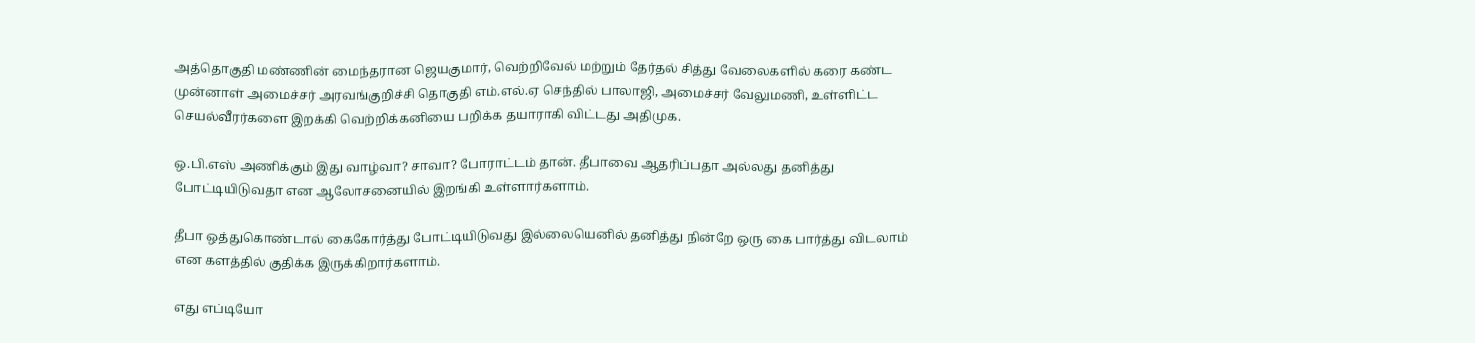அத்தொகுதி மண்ணின் மைந்தரான ஜெயகுமார், வெற்றிவேல் மற்றும் தேர்தல் சித்து வேலைகளில் கரை கண்ட முன்னாள் அமைச்சர் அரவங்குறிச்சி தொகுதி எம்.எல்.ஏ செந்தில் பாலாஜி, அமைச்சர் வேலுமணி, உள்ளிட்ட செயல்வீரர்களை இறக்கி வெற்றிக்கனியை பறிக்க தயாராகி விட்டது அதிமுக.

ஒ.பி.எஸ் அணிக்கும் இது வாழ்வா? சாவா? போராட்டம் தான். தீபாவை ஆதரிப்பதா அல்லது தனித்து போட்டியிடுவதா என ஆலோசனையில் இறங்கி உள்ளார்களாம்.

தீபா ஒத்துகொண்டால் கைகோர்த்து போட்டியிடுவது இல்லையெனில் தனித்து நின்றே ஒரு கை பார்த்து விடலாம் என களத்தில் குதிக்க இருக்கிறார்களாம்.

எது எப்டியோ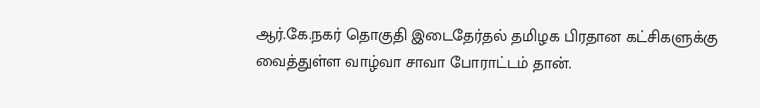ஆர்.கே.நகர் தொகுதி இடைதேர்தல் தமிழக பிரதான கட்சிகளுக்கு வைத்துள்ள வாழ்வா சாவா போராட்டம் தான்.